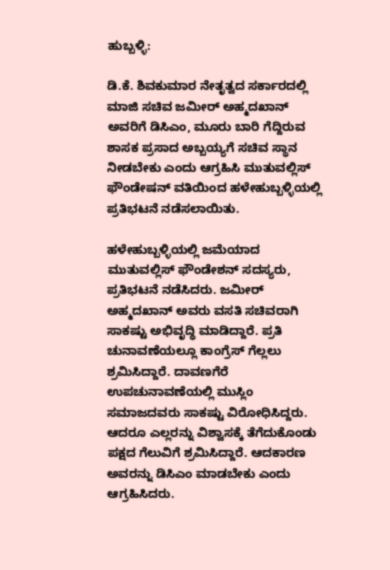ಹುಬ್ಬಳ್ಳಿ:

ಡಿ.ಕೆ. ಶಿವಕುಮಾರ ನೇತೃತ್ವದ ಸರ್ಕಾರದಲ್ಲಿ ಮಾಜಿ ಸಚಿವ ಜಮೀರ್‌ ಅಹ್ಮದಖಾನ್‌ ಅವರಿಗೆ ಡಿಸಿಎಂ, ಮೂರು ಬಾರಿ ಗೆದ್ದಿರುವ ಶಾಸಕ ಪ್ರಸಾದ ಅಬ್ಬಯ್ಯಗೆ ಸಚಿವ ಸ್ಥಾನ ನೀಡಬೇಕು ಎಂದು ಆಗ್ರಹಿಸಿ ಮುತುವಲ್ಲಿಸ್‌ ಫೌಂಡೇಷನ್‌ ವತಿಯಿಂದ ಹಳೇಹುಬ್ಬಳ್ಳಿಯಲ್ಲಿ ಪ್ರತಿಭಟನೆ ನಡೆಸಲಾಯಿತು.

ಹಳೇಹುಬ್ಬಳ್ಳಿಯಲ್ಲಿ ಜಮೆಯಾದ ಮುತುವಲ್ಲಿಸ್‌ ಫೌಂಡೇಶನ್‌ ಸದಸ್ಯರು, ಪ್ರತಿಭಟನೆ ನಡೆಸಿದರು. ಜಮೀರ್‌ ಅಹ್ಮದಖಾನ್‌ ಅವರು ವಸತಿ ಸಚಿವರಾಗಿ ಸಾಕಷ್ಟು ಅಭಿವೃದ್ಧಿ ಮಾಡಿದ್ದಾರೆ. ಪ್ರತಿ ಚುನಾವಣೆಯಲ್ಲೂ ಕಾಂಗ್ರೆಸ್‌ ಗೆಲ್ಲಲು ಶ್ರಮಿಸಿದ್ದಾರೆ. ದಾವಣಗೆರೆ ಉಪಚುನಾವಣೆಯಲ್ಲಿ ಮುಸ್ಲಿಂ ಸಮಾಜದವರು ಸಾಕಷ್ಟು ವಿರೋಧಿಸಿದ್ದರು. ಆದರೂ ಎಲ್ಲರನ್ನು ವಿಶ್ವಾಸಕ್ಕೆ ತೆಗೆದುಕೊಂಡು ಪಕ್ಷದ ಗೆಲುವಿಗೆ ಶ್ರಮಿಸಿದ್ದಾರೆ. ಆದಕಾರಣ ಅವರನ್ನು ಡಿಸಿಎಂ ಮಾಡಬೇಕು ಎಂದು ಆಗ್ರಹಿಸಿದರು.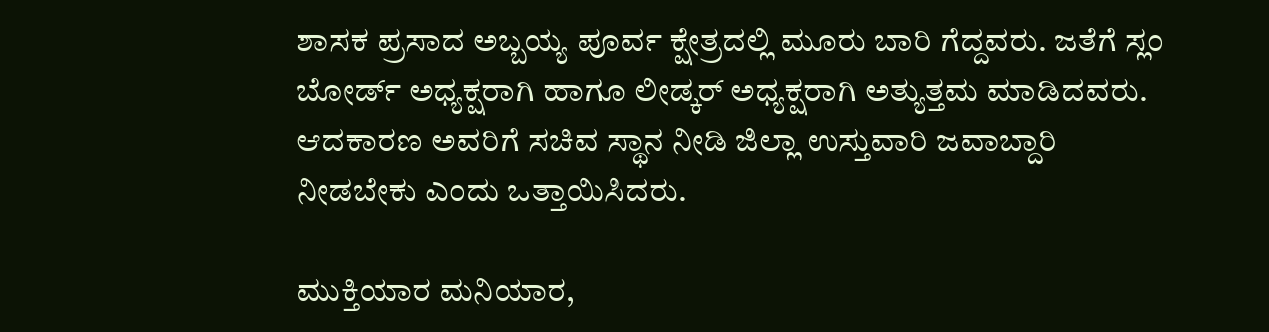ಶಾಸಕ ಪ್ರಸಾದ ಅಬ್ಬಯ್ಯ ಪೂರ್ವ ಕ್ಷೇತ್ರದಲ್ಲಿ ಮೂರು ಬಾರಿ ಗೆದ್ದವರು. ಜತೆಗೆ ಸ್ಲಂ ಬೋರ್ಡ್‌ ಅಧ್ಯಕ್ಷರಾಗಿ ಹಾಗೂ ಲೀಡ್ಕರ್‌ ಅಧ್ಯಕ್ಷರಾಗಿ ಅತ್ಯುತ್ತಮ ಮಾಡಿದವರು. ಆದಕಾರಣ ಅವರಿಗೆ ಸಚಿವ ಸ್ಥಾನ ನೀಡಿ ಜಿಲ್ಲಾ ಉಸ್ತುವಾರಿ ಜವಾಬ್ದಾರಿ ನೀಡಬೇಕು ಎಂದು ಒತ್ತಾಯಿಸಿದರು.

ಮುಕ್ತಿಯಾರ ಮನಿಯಾರ,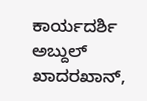ಕಾರ್ಯದರ್ಶಿ ಅಬ್ದುಲ್‌ ಖಾದರಖಾನ್‌,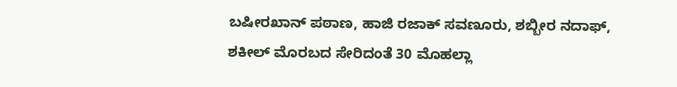ಬಷೀರಖಾನ್‌ ಪಠಾಣ, ಹಾಜಿ ರಜಾಕ್‌ ಸವಣೂರು, ಶಬ್ಬೀರ ನದಾಫ್, ಶಕೀಲ್‌ ಮೊರಬದ ಸೇರಿದಂತೆ 30 ಮೊಹಲ್ಲಾ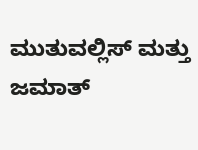ಮುತುವಲ್ಲಿಸ್‌ ಮತ್ತು ಜಮಾತ್‌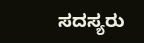ಸದಸ್ಯರು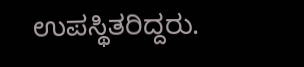ಉಪಸ್ಥಿತರಿದ್ದರು.